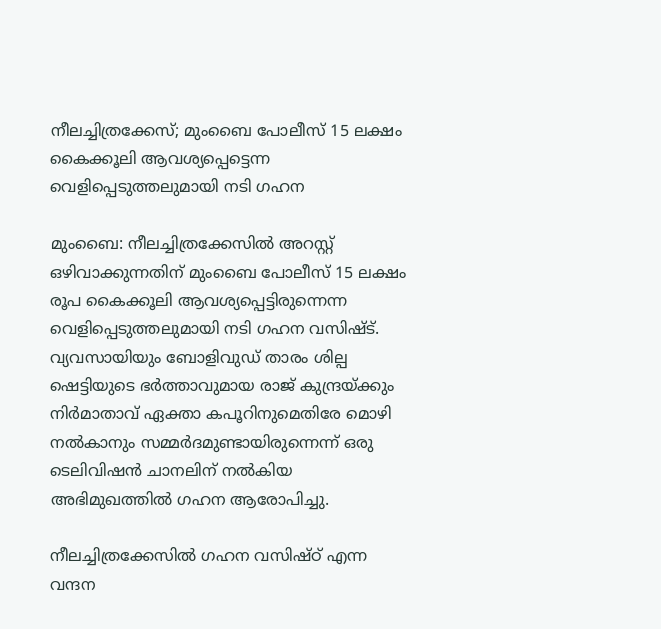നീലച്ചിത്രക്കേസ്; മുംബൈ പോലീസ് 15 ലക്ഷം കൈക്കൂലി ആവശ്യപ്പെട്ടെന്ന വെളിപ്പെടുത്തലുമായി നടി ഗഹന

മുംബൈ: നീലച്ചിത്രക്കേസില്‍ അറസ്റ്റ് ഒഴിവാക്കുന്നതിന് മുംബൈ പോലീസ് 15 ലക്ഷം രൂപ കൈക്കൂലി ആവശ്യപ്പെട്ടിരുന്നെന്ന വെളിപ്പെടുത്തലുമായി നടി ഗഹന വസിഷ്ട്. വ്യവസായിയും ബോളിവുഡ് താരം ശില്പ ഷെട്ടിയുടെ ഭര്‍ത്താവുമായ രാജ് കുന്ദ്രയ്ക്കും നിര്‍മാതാവ് ഏക്താ കപൂറിനുമെതിരേ മൊഴി നല്‍കാനും സമ്മര്‍ദമുണ്ടായിരുന്നെന്ന് ഒരു ടെലിവിഷന്‍ ചാനലിന് നല്‍കിയ അഭിമുഖത്തില്‍ ഗഹന ആരോപിച്ചു.

നീലച്ചിത്രക്കേസില്‍ ഗഹന വസിഷ്ഠ് എന്ന വന്ദന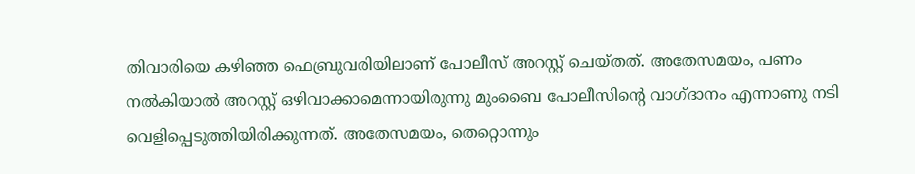തിവാരിയെ കഴിഞ്ഞ ഫെബ്രുവരിയിലാണ് പോലീസ് അറസ്റ്റ് ചെയ്തത്. അതേസമയം, പണം നല്‍കിയാല്‍ അറസ്റ്റ് ഒഴിവാക്കാമെന്നായിരുന്നു മുംബൈ പോലീസിന്റെ വാഗ്ദാനം എന്നാണു നടി വെളിപ്പെടുത്തിയിരിക്കുന്നത്. അതേസമയം, തെറ്റൊന്നും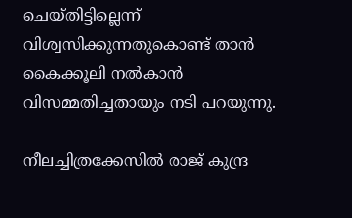ചെയ്തിട്ടില്ലെന്ന് വിശ്വസിക്കുന്നതുകൊണ്ട് താന്‍ കൈക്കൂലി നല്‍കാന്‍ വിസമ്മതിച്ചതായും നടി പറയുന്നു.

നീലച്ചിത്രക്കേസില്‍ രാജ് കുന്ദ്ര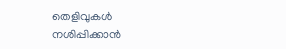തെളിവുകള്‍ നശിപ്പിക്കാന്‍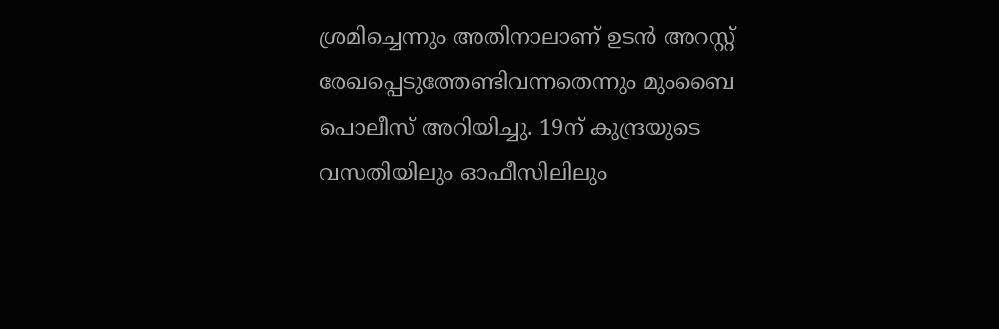ശ്രമിച്ചെന്നും അതിനാലാണ് ഉടന്‍ അറസ്റ്റ് രേഖപ്പെടുത്തേണ്ടിവന്നതെന്നും മുംബൈ പൊലീസ് അറിയിച്ചു. 19ന് കുന്ദ്രയുടെ വസതിയിലും ഓഫീസിലിലും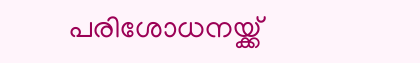പരിശോധനയ്ക്ക്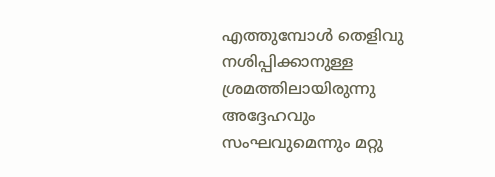എത്തുമ്പോള്‍ തെളിവു നശിപ്പിക്കാനുള്ള ശ്രമത്തിലായിരുന്നു അദ്ദേഹവും സംഘവുമെന്നും മറ്റു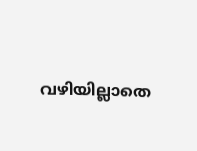വഴിയില്ലാതെ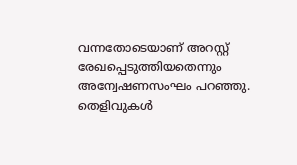വന്നതോടെയാണ് അറസ്റ്റ് രേഖപ്പെടുത്തിയതെന്നും അന്വേഷണസംഘം പറഞ്ഞു. തെളിവുകള്‍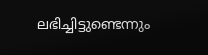ലഭിച്ചിട്ടുണ്ടെന്നും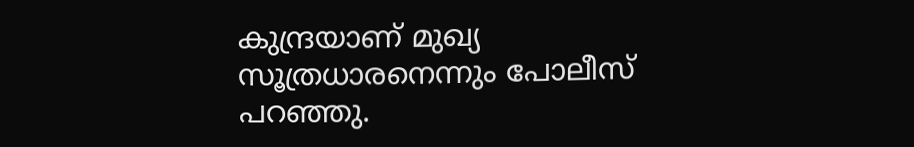കുന്ദ്രയാണ് മുഖ്യ സൂത്രധാരനെന്നും പോലീസ് പറഞ്ഞു.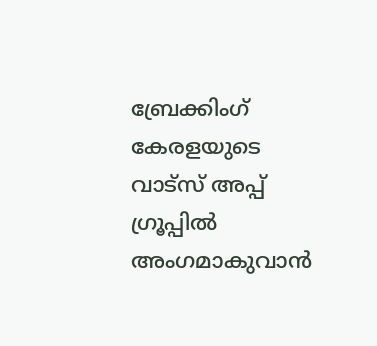ബ്രേക്കിംഗ് കേരളയുടെ വാട്സ് അപ്പ് ഗ്രൂപ്പിൽ അംഗമാകുവാൻ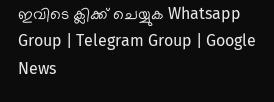ഇവിടെ ക്ലിക്ക് ചെയ്യുക Whatsapp Group | Telegram Group | Google News